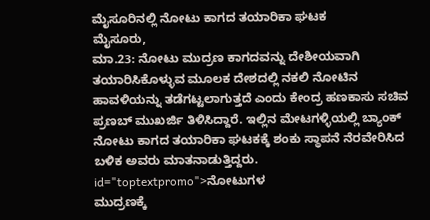ಮೈಸೂರಿನಲ್ಲಿ ನೋಟು ಕಾಗದ ತಯಾರಿಕಾ ಘಟಕ
ಮೈಸೂರು,
ಮಾ.23: ನೋಟು ಮುದ್ರಣ ಕಾಗದವನ್ನು ದೇಶೀಯವಾಗಿ ತಯಾರಿಸಿಕೊಳ್ಳುವ ಮೂಲಕ ದೇಶದಲ್ಲಿ ನಕಲಿ ನೋಟಿನ ಹಾವಳಿಯನ್ನು ತಡೆಗಟ್ಟಲಾಗುತ್ತದೆ ಎಂದು ಕೇಂದ್ರ ಹಣಕಾಸು ಸಚಿವ ಪ್ರಣಬ್ ಮುಖರ್ಜಿ ತಿಳಿಸಿದ್ದಾರೆ. ಇಲ್ಲಿನ ಮೇಟಗಳ್ಳಿಯಲ್ಲಿ ಬ್ಯಾಂಕ್ ನೋಟು ಕಾಗದ ತಯಾರಿಕಾ ಘಟಕಕ್ಕೆ ಶಂಕು ಸ್ಥಾಪನೆ ನೆರವೇರಿಸಿದ ಬಳಿಕ ಅವರು ಮಾತನಾಡುತ್ತಿದ್ದರು. id="toptextpromo">ನೋಟುಗಳ
ಮುದ್ರಣಕ್ಕೆ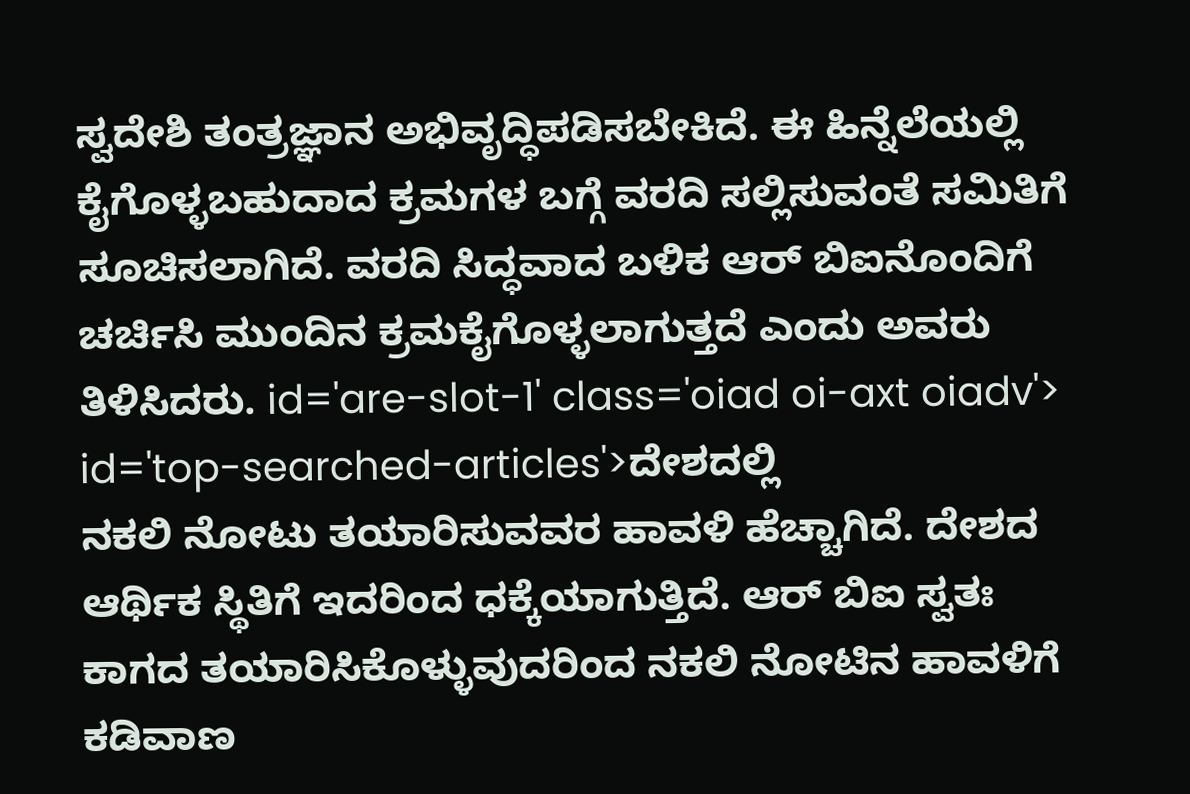ಸ್ವದೇಶಿ ತಂತ್ರಜ್ಞಾನ ಅಭಿವೃದ್ಧಿಪಡಿಸಬೇಕಿದೆ. ಈ ಹಿನ್ನೆಲೆಯಲ್ಲಿ ಕೈಗೊಳ್ಳಬಹುದಾದ ಕ್ರಮಗಳ ಬಗ್ಗೆ ವರದಿ ಸಲ್ಲಿಸುವಂತೆ ಸಮಿತಿಗೆ ಸೂಚಿಸಲಾಗಿದೆ. ವರದಿ ಸಿದ್ಧವಾದ ಬಳಿಕ ಆರ್ ಬಿಐನೊಂದಿಗೆ ಚರ್ಚಿಸಿ ಮುಂದಿನ ಕ್ರಮಕೈಗೊಳ್ಳಲಾಗುತ್ತದೆ ಎಂದು ಅವರು ತಿಳಿಸಿದರು. id='are-slot-1' class='oiad oi-axt oiadv'> id='top-searched-articles'>ದೇಶದಲ್ಲಿ
ನಕಲಿ ನೋಟು ತಯಾರಿಸುವವರ ಹಾವಳಿ ಹೆಚ್ಚಾಗಿದೆ. ದೇಶದ ಆರ್ಥಿಕ ಸ್ಥಿತಿಗೆ ಇದರಿಂದ ಧಕ್ಕೆಯಾಗುತ್ತಿದೆ. ಆರ್ ಬಿಐ ಸ್ವತಃ ಕಾಗದ ತಯಾರಿಸಿಕೊಳ್ಳುವುದರಿಂದ ನಕಲಿ ನೋಟಿನ ಹಾವಳಿಗೆ ಕಡಿವಾಣ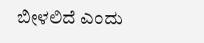ಬೀಳಲಿದೆ ಎಂದು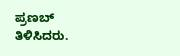ಪ್ರಣಬ್ ತಿಳಿಸಿದರು.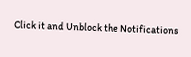Click it and Unblock the Notifications